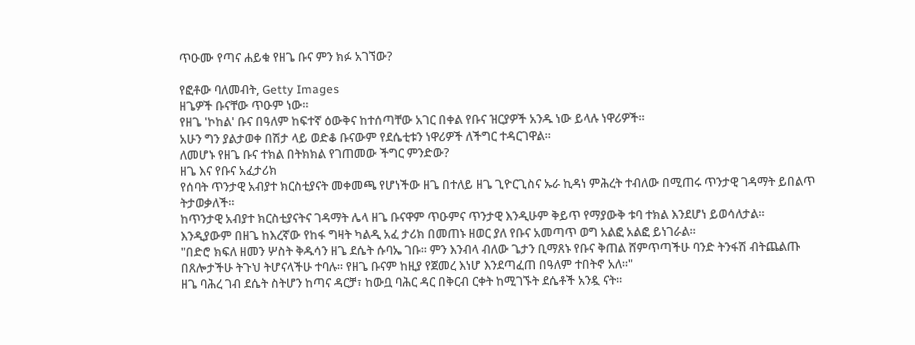ጥዑሙ የጣና ሐይቁ የዘጌ ቡና ምን ክፉ አገኘው?

የፎቶው ባለመብት, Getty Images
ዘጌዎች ቡናቸው ጥዑም ነው።
የዘጌ 'ኮከል' ቡና በዓለም ከፍተኛ ዕውቅና ከተሰጣቸው አገር በቀል የቡና ዝርያዎች አንዱ ነው ይላሉ ነዋሪዎች።
አሁን ግን ያልታወቀ በሽታ ላይ ወድቆ ቡናውም የደሴቲቱን ነዋሪዎች ለችግር ተዳርገዋል።
ለመሆኑ የዘጌ ቡና ተክል በትክክል የገጠመው ችግር ምንድው?
ዘጌ እና የቡና አፈታሪክ
የሰባት ጥንታዊ አብያተ ክርስቲያናት መቀመጫ የሆነችው ዘጌ በተለይ ዘጌ ጊዮርጊስና ኡራ ኪዳነ ምሕረት ተብለው በሚጠሩ ጥንታዊ ገዳማት ይበልጥ ትታወቃለች።
ከጥንታዊ አብያተ ክርስቲያናትና ገዳማት ሌላ ዘጌ ቡናዋም ጥዑምና ጥንታዊ እንዲሁም ቅይጥ የማያውቅ ቱባ ተክል እንደሆነ ይወሳለታል።
እንዲያውም በዘጌ ከእረኛው የከፋ ግዛት ካልዲ አፈ ታሪክ በመጠኑ ዘወር ያለ የቡና አመጣጥ ወግ አልፎ አልፎ ይነገራል።
"በድሮ ክፍለ ዘመን ሦስት ቅዱሳን ዘጌ ደሴት ሱባኤ ገቡ። ምን እንብላ ብለው ጌታን ቢማጸኑ የቡና ቅጠል ሸምጥጣችሁ ባንድ ትንፋሽ ብትጨልጡ በጸሎታችሁ ትጉህ ትሆናላችሁ ተባሉ። የዘጌ ቡናም ከዚያ የጀመረ እነሆ እንደጣፈጠ በዓለም ተበትኖ አለ።"
ዘጌ ባሕረ ገብ ደሴት ስትሆን ከጣና ዳርቻ፣ ከውቧ ባሕር ዳር በቅርብ ርቀት ከሚገኙት ደሴቶች አንዷ ናት።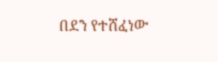በደን የተሸፈነው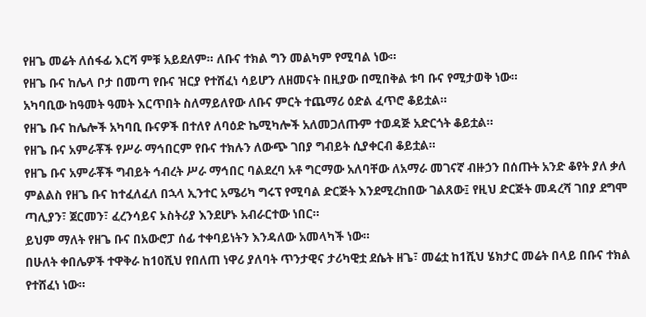የዘጌ መሬት ለሰፋፊ እርሻ ምቹ አይደለም። ለቡና ተክል ግን መልካም የሚባል ነው።
የዘጌ ቡና ከሌላ ቦታ በመጣ የቡና ዝርያ የተሸፈነ ሳይሆን ለዘመናት በዚያው በሚበቅል ቱባ ቡና የሚታወቅ ነው።
አካባቢው ከዓመት ዓመት እርጥበት ስለማይለየው ለቡና ምርት ተጨማሪ ዕድል ፈጥሮ ቆይቷል።
የዘጌ ቡና ከሌሎች አካባቢ ቡናዎች በተለየ ለባዕድ ኬሚካሎች አለመጋለጡም ተወዳጅ አድርጎት ቆይቷል።
የዘጌ ቡና አምራቾች የሥራ ማኅበርም የቡና ተክሉን ለውጭ ገበያ ግብይት ሲያቀርብ ቆይቷል።
የዘጌ ቡና አምራቾች ግብይት ኅብረት ሥራ ማኅበር ባልደረባ አቶ ግርማው አለባቸው ለአማራ መገናኛ ብዙኃን በሰጡት አንድ ቆየት ያለ ቃለ ምልልስ የዘጌ ቡና ከተፈለፈለ በኋላ ኢንተር አሜሪካ ግሩፕ የሚባል ድርጅት እንደሚረከበው ገልጸው፤ የዚህ ድርጅት መዳረሻ ገበያ ደግሞ ጣሊያን፣ ጀርመን፣ ፈረንሳይና ኦስትሪያ እንደሆኑ አብራርተው ነበር።
ይህም ማለት የዘጌ ቡና በአውሮፓ ሰፊ ተቀባይነትን እንዳለው አመላካች ነው።
በሁለት ቀበሌዎች ተዋቅራ ከ10ሺህ የበለጠ ነዋሪ ያለባት ጥንታዊና ታሪካዊቷ ደሴት ዘጌ፣ መሬቷ ከ1ሺህ ሄክታር መሬት በላይ በቡና ተክል የተሸፈነ ነው።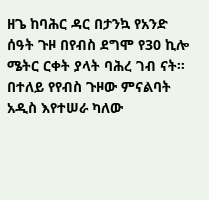ዘጌ ከባሕር ዳር በታንኳ የአንድ ሰዓት ጉዞ በየብስ ደግሞ የ30 ኪሎ ሜትር ርቀት ያላት ባሕረ ገብ ናት።
በተለይ የየብስ ጉዞው ምናልባት አዲስ እየተሠራ ካለው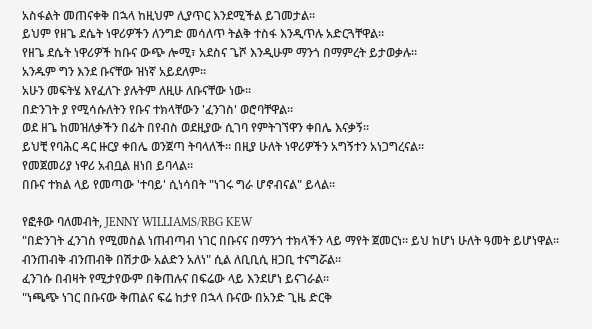አስፋልት መጠናቀቅ በኋላ ከዚህም ሊያጥር እንደሚችል ይገመታል።
ይህም የዘጌ ደሴት ነዋሪዎችን ለንግድ መሳለጥ ትልቅ ተስፋ እንዲጥሉ አድርጓቸዋል።
የዘጌ ደሴት ነዋሪዎች ከቡና ውጭ ሎሚ፣ አደስና ጌሾ እንዲሁም ማንጎ በማምረት ይታወቃሉ።
አንዱም ግን እንደ ቡናቸው ዝነኛ አይደለም።
አሁን መፍትሄ እየፈለጉ ያሉትም ለዚሁ ለቡናቸው ነው።
በድንገት ያ የሚሳሱለትን የቡና ተክላቸውን 'ፈንገስ' ወሮባቸዋል።
ወደ ዘጌ ከመዝለቃችን በፊት በየብስ ወደዚያው ሲገባ የምትገኘዋን ቀበሌ እናቃኝ።
ይህቺ የባሕር ዳር ዙርያ ቀበሌ ወንጀጣ ትባላለች። በዚያ ሁለት ነዋሪዎችን አግኝተን አነጋግረናል።
የመጀመሪያ ነዋሪ አብቧል ዘነበ ይባላል።
በቡና ተክል ላይ የመጣው 'ተባይ' ሲነሳበት "ነገሩ ግራ ሆኖብናል" ይላል።

የፎቶው ባለመብት, JENNY WILLIAMS/RBG KEW
"በድንገት ፈንገስ የሚመስል ነጠብጣብ ነገር በቡናና በማንጎ ተክላችን ላይ ማየት ጀመርነ። ይህ ከሆነ ሁለት ዓመት ይሆነዋል። ብንጠብቅ ብንጠብቅ በሽታው አልድን አለነ" ሲል ለቢቢሲ ዘጋቢ ተናግሯል።
ፈንገሱ በብዛት የሚታየውም በቅጠሉና በፍሬው ላይ እንደሆነ ይናገራል።
"ነጫጭ ነገር በቡናው ቅጠልና ፍሬ ከታየ በኋላ ቡናው በአንድ ጊዜ ድርቅ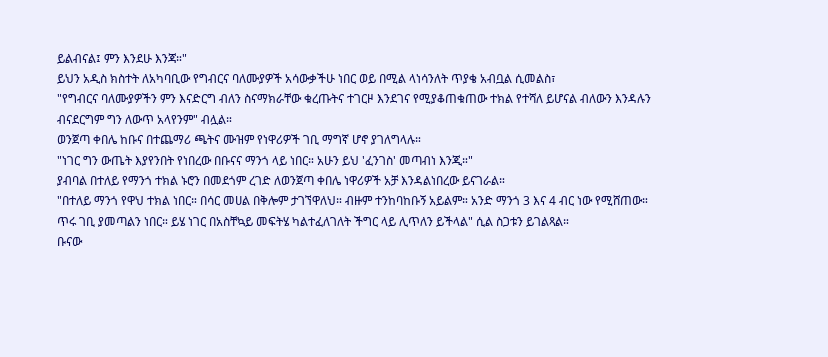ይልብናል፤ ምን እንደሁ እንጃ።"
ይህን አዲስ ክስተት ለአካባቢው የግብርና ባለሙያዎች አሳውቃችሁ ነበር ወይ በሚል ላነሳንለት ጥያቄ አብቧል ሲመልስ፣
"የግብርና ባለሙያዎችን ምን እናድርግ ብለን ስናማክራቸው ቁረጡትና ተገርዞ እንደገና የሚያቆጠቁጠው ተክል የተሻለ ይሆናል ብለውን እንዳሉን ብናደርግም ግን ለውጥ አላየንም" ብሏል።
ወንጀጣ ቀበሌ ከቡና በተጨማሪ ጫትና ሙዝም የነዋሪዎች ገቢ ማግኛ ሆኖ ያገለግላሉ።
"ነገር ግን ውጤት እያየንበት የነበረው በቡናና ማንጎ ላይ ነበር። አሁን ይህ 'ፈንገስ' መጣብነ እንጂ።"
ያብባል በተለይ የማንጎ ተክል ኑሮን በመደጎም ረገድ ለወንጀጣ ቀበሌ ነዋሪዎች አቻ እንዳልነበረው ይናገራል።
"በተለይ ማንጎ የዋህ ተክል ነበር። በሳር መሀል በቅሎም ታገኘዋለህ። ብዙም ተንከባከቡኝ አይልም። አንድ ማንጎ 3 እና 4 ብር ነው የሚሸጠው። ጥሩ ገቢ ያመጣልን ነበር። ይሄ ነገር በአስቸኳይ መፍትሄ ካልተፈለገለት ችግር ላይ ሊጥለን ይችላል" ሲል ስጋቱን ይገልጻል።
ቡናው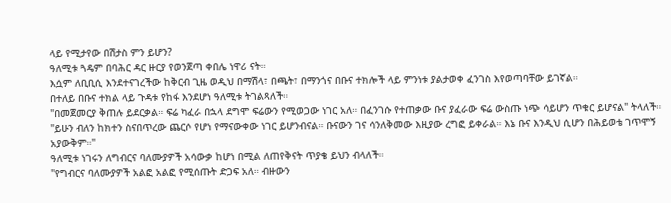ላይ የሚታየው በሽታስ ምን ይሆን?
ዓለሚቱ ጓዴም በባሕር ዳር ዙርያ የወንጀጣ ቀበሌ ነዋሪ ናት።
እሷም ለቢቢሲ እንደተናገረችው ከቅርብ ጊዜ ወዲህ በማሽላ፣ በጫት፣ በማንጎና በቡና ተክሎች ላይ ምንነቱ ያልታወቀ ፈንገስ እየወጣባቸው ይገኛል።
በተለይ በቡና ተክል ላይ ጉዳቱ የከፋ እንደሆነ ዓለሚቱ ትገልጻለች።
"በመጀመርያ ቅጠሉ ይደርቃል። ፍሬ ካፈራ በኋላ ደግሞ ፍሬውን የሚወጋው ነገር አለ። በፈንገሱ የተጠቃው ቡና ያፈራው ፍሬ ውስጡ ነጭ ሳይሆን ጥቁር ይሆናል" ትላለች።
"ይሁን ብለን ከክተን ስናበጥረው ጨርሶ የሆነ የማናውቀው ነገር ይሆንብናል። ቡናውን ገና ሳንለቅመው እዚያው ረግፎ ይቀራል። እኔ ቡና እንዲህ ሲሆን በሕይወቴ ገጥሞኝ አያውቅም።"
ዓለሚቱ ነገሩን ለግብርና ባለሙያዎች አሳውቃ ከሆነ በሚል ለጠየቅናት ጥያቄ ይህን ብላለች።
"የግብርና ባለሙያዎች አልፎ አልፎ የሚሰጡት ድጋፍ አለ። ብዙውን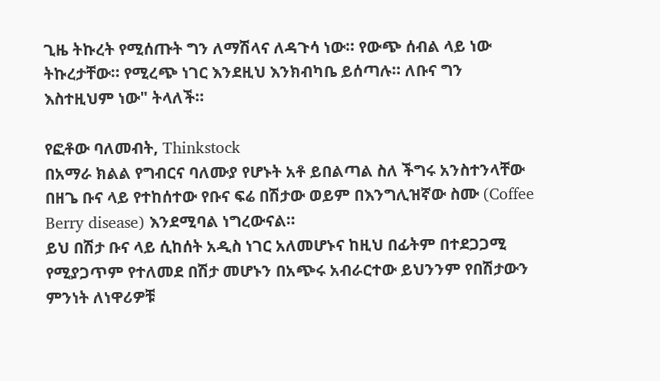ጊዜ ትኩረት የሚሰጡት ግን ለማሽላና ለዳጉሳ ነው። የውጭ ሰብል ላይ ነው ትኩረታቸው። የሚረጭ ነገር እንደዚህ እንክብካቤ ይሰጣሉ። ለቡና ግን እስተዚህም ነው" ትላለች።

የፎቶው ባለመብት, Thinkstock
በአማራ ክልል የግብርና ባለሙያ የሆኑት አቶ ይበልጣል ስለ ችግሩ አንስተንላቸው በዘጌ ቡና ላይ የተከሰተው የቡና ፍሬ በሽታው ወይም በእንግሊዝኛው ስሙ (Coffee Berry disease) እንደሚባል ነግረውናል።
ይህ በሽታ ቡና ላይ ሲከሰት አዲስ ነገር አለመሆኑና ከዚህ በፊትም በተደጋጋሚ የሚያጋጥም የተለመደ በሽታ መሆኑን በአጭሩ አብራርተው ይህንንም የበሽታውን ምንነት ለነዋሪዎቹ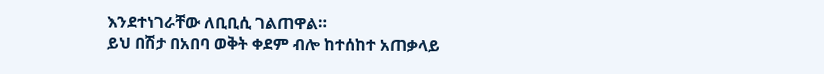እንደተነገራቸው ለቢቢሲ ገልጠዋል።
ይህ በሽታ በአበባ ወቅት ቀደም ብሎ ከተሰከተ አጠቃላይ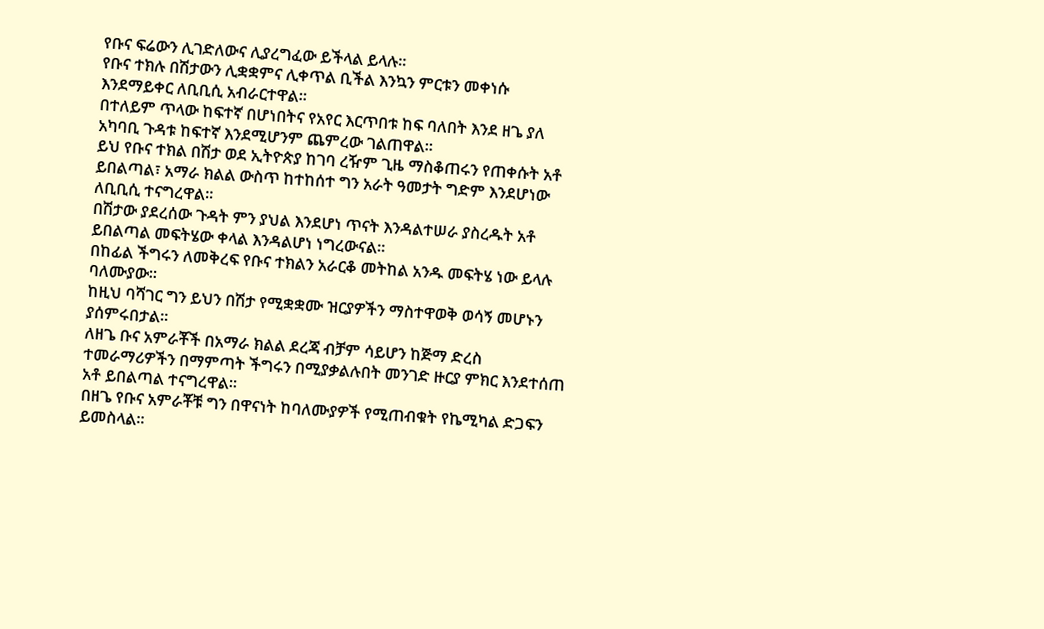የቡና ፍሬውን ሊገድለውና ሊያረግፈው ይችላል ይላሉ።
የቡና ተክሉ በሽታውን ሊቋቋምና ሊቀጥል ቢችል እንኳን ምርቱን መቀነሱ እንደማይቀር ለቢቢሲ አብራርተዋል።
በተለይም ጥላው ከፍተኛ በሆነበትና የአየር እርጥበቱ ከፍ ባለበት እንደ ዘጌ ያለ አካባቢ ጉዳቱ ከፍተኛ እንደሚሆንም ጨምረው ገልጠዋል።
ይህ የቡና ተክል በሽታ ወደ ኢትዮጵያ ከገባ ረዥም ጊዜ ማስቆጠሩን የጠቀሱት አቶ ይበልጣል፣ አማራ ክልል ውስጥ ከተከሰተ ግን አራት ዓመታት ግድም እንደሆነው ለቢቢሲ ተናግረዋል።
በሽታው ያደረሰው ጉዳት ምን ያህል እንደሆነ ጥናት እንዳልተሠራ ያስረዱት አቶ ይበልጣል መፍትሄው ቀላል እንዳልሆነ ነግረውናል።
በከፊል ችግሩን ለመቅረፍ የቡና ተክልን አራርቆ መትከል አንዱ መፍትሄ ነው ይላሉ ባለሙያው።
ከዚህ ባሻገር ግን ይህን በሽታ የሚቋቋሙ ዝርያዎችን ማስተዋወቅ ወሳኝ መሆኑን ያሰምሩበታል።
ለዘጌ ቡና አምራቾች በአማራ ክልል ደረጃ ብቻም ሳይሆን ከጅማ ድረስ ተመራማሪዎችን በማምጣት ችግሩን በሚያቃልሉበት መንገድ ዙርያ ምክር እንደተሰጠ አቶ ይበልጣል ተናግረዋል።
በዘጌ የቡና አምራቾቹ ግን በዋናነት ከባለሙያዎች የሚጠብቁት የኬሚካል ድጋፍን ይመስላል።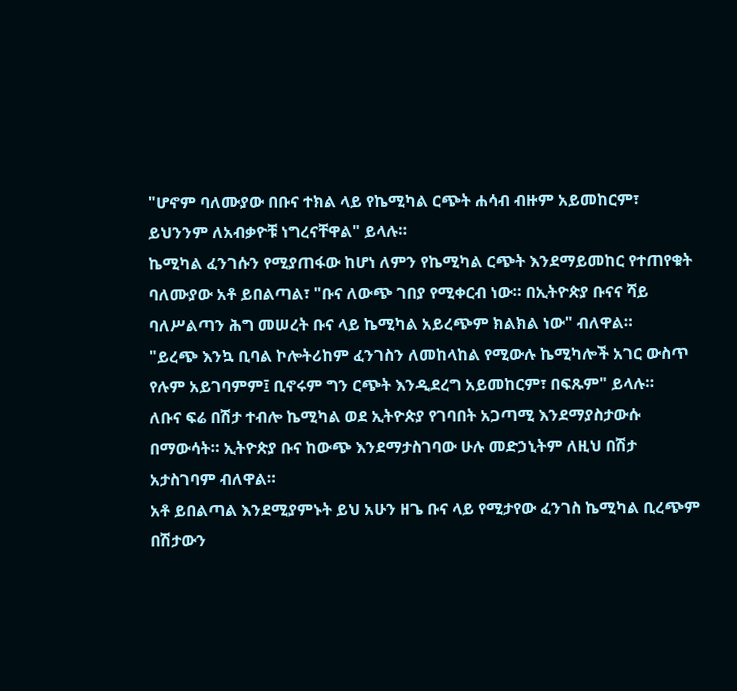"ሆኖም ባለሙያው በቡና ተክል ላይ የኬሚካል ርጭት ሐሳብ ብዙም አይመከርም፣ ይህንንም ለአብቃዮቹ ነግረናቸዋል" ይላሉ።
ኬሚካል ፈንገሱን የሚያጠፋው ከሆነ ለምን የኬሚካል ርጭት እንደማይመከር የተጠየቁት ባለሙያው አቶ ይበልጣል፣ "ቡና ለውጭ ገበያ የሚቀርብ ነው። በኢትዮጵያ ቡናና ሻይ ባለሥልጣን ሕግ መሠረት ቡና ላይ ኬሚካል አይረጭም ክልክል ነው" ብለዋል።
"ይረጭ እንኳ ቢባል ኮሎትሪከም ፈንገስን ለመከላከል የሚውሉ ኬሚካሎች አገር ውስጥ የሉም አይገባምም፤ ቢኖሩም ግን ርጭት እንዲደረግ አይመከርም፣ በፍጹም" ይላሉ።
ለቡና ፍሬ በሽታ ተብሎ ኬሚካል ወደ ኢትዮጵያ የገባበት አጋጣሚ እንደማያስታውሱ በማውሳት። ኢትዮጵያ ቡና ከውጭ እንደማታስገባው ሁሉ መድኃኒትም ለዚህ በሽታ አታስገባም ብለዋል።
አቶ ይበልጣል እንደሚያምኑት ይህ አሁን ዘጌ ቡና ላይ የሚታየው ፈንገስ ኬሚካል ቢረጭም በሽታውን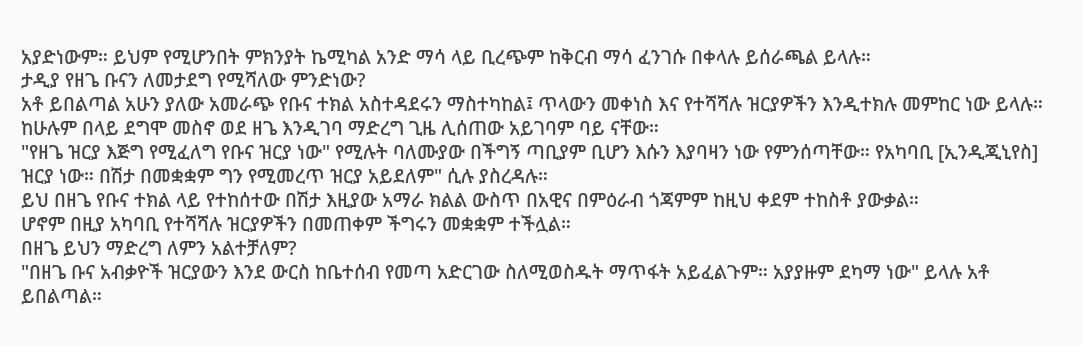አያድነውም። ይህም የሚሆንበት ምክንያት ኬሚካል አንድ ማሳ ላይ ቢረጭም ከቅርብ ማሳ ፈንገሱ በቀላሉ ይሰራጫል ይላሉ።
ታዲያ የዘጌ ቡናን ለመታደግ የሚሻለው ምንድነው?
አቶ ይበልጣል አሁን ያለው አመራጭ የቡና ተክል አስተዳደሩን ማስተካከል፤ ጥላውን መቀነስ እና የተሻሻሉ ዝርያዎችን እንዲተክሉ መምከር ነው ይላሉ።
ከሁሉም በላይ ደግሞ መስኖ ወደ ዘጌ እንዲገባ ማድረግ ጊዜ ሊሰጠው አይገባም ባይ ናቸው።
"የዘጌ ዝርያ እጅግ የሚፈለግ የቡና ዝርያ ነው" የሚሉት ባለሙያው በችግኝ ጣቢያም ቢሆን እሱን እያባዛን ነው የምንሰጣቸው። የአካባቢ [ኢንዲጂኒየስ] ዝርያ ነው። በሽታ በመቋቋም ግን የሚመረጥ ዝርያ አይደለም" ሲሉ ያስረዳሉ።
ይህ በዘጌ የቡና ተክል ላይ የተከሰተው በሽታ እዚያው አማራ ክልል ውስጥ በአዊና በምዕራብ ጎጃምም ከዚህ ቀደም ተከስቶ ያውቃል።
ሆኖም በዚያ አካባቢ የተሻሻሉ ዝርያዎችን በመጠቀም ችግሩን መቋቋም ተችሏል።
በዘጌ ይህን ማድረግ ለምን አልተቻለም?
"በዘጌ ቡና አብቃዮች ዝርያውን እንደ ውርስ ከቤተሰብ የመጣ አድርገው ስለሚወስዱት ማጥፋት አይፈልጉም። አያያዙም ደካማ ነው" ይላሉ አቶ ይበልጣል።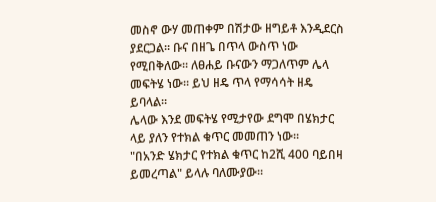መስኖ ውሃ መጠቀም በሽታው ዘግይቶ እንዲደርስ ያደርጋል። ቡና በዘጌ በጥላ ውስጥ ነው የሚበቅለው። ለፀሐይ ቡናውን ማጋለጥም ሌላ መፍትሄ ነው። ይህ ዘዴ ጥላ የማሳሳት ዘዴ ይባላል።
ሌላው እንደ መፍትሄ የሚታየው ደግሞ በሄክታር ላይ ያለን የተክል ቁጥር መመጠን ነው።
"በአንድ ሄክታር የተክል ቁጥር ከ2ሺ 400 ባይበዛ ይመረጣል" ይላሉ ባለሙያው።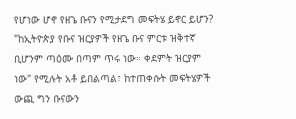የሆነው ሆኖ የዘጌ ቡናን የሚታደግ መፍትሄ ይኖር ይሆን?
"ከኢትዮጵያ የቡና ዝርያዎች የዘጌ ቡና ምርቱ ዝቅተኛ ቢሆንም ጣዕሙ በጣም ጥሩ ነው። ቀደምት ዝርያም ነው" የሚሉት አቶ ይበልጣል፣ ከተጠቀሱት መፍትሄዎች ውጪ ግን ቡናውን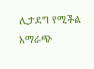ሊታደግ የሚችል አማራጭ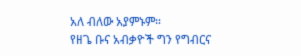አለ ብለው አያምኑም።
የዘጌ ቡና አብቃዮች ግን የግብርና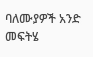ባለሙያዎች አንድ መፍትሄ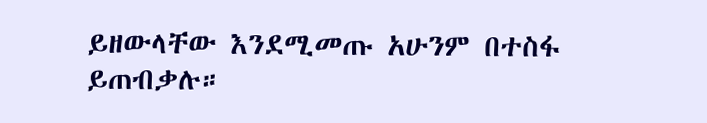ይዘውላቸው እንደሚመጡ አሁንም በተስፋ ይጠብቃሉ።